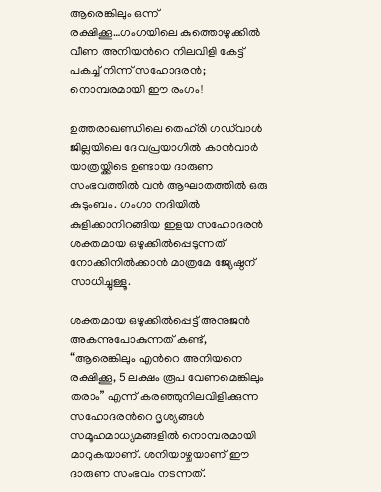ആരെങ്കിലും ഒന്ന് രക്ഷിക്കൂ…ഗംഗയിലെ കുത്തൊഴുക്കിൽ വീണ അനിയന്‍റെ നിലവിളി കേട്ട് പകച്ച് നിന്ന് സഹോദരൻ; നൊമ്പരമായി ഈ രംഗം!

ഉത്തരാഖണ്ഡിലെ തെഹ്‌രി ഗഡ്‌വാൾ ജില്ലയിലെ ദേവപ്രയാഗിൽ കാൻവാർ യാത്രയ്ക്കിടെ ഉണ്ടായ ദാരുണ സംഭവത്തിൽ വൻ ആഘാതത്തിൽ ഒരു കുടുംബം. ഗംഗാ നദിയിൽ കുളിക്കാനിറങ്ങിയ ഇളയ സഹോദരൻ ശക്തമായ ഒഴുക്കിൽപ്പെടുന്നത് നോക്കിനിൽക്കാൻ മാത്രമേ ജ്യേഷ്ഠന് സാധിച്ചുള്ളൂ.

ശക്തമായ ഒഴുക്കിൽപ്പെട്ട് അനുജൻ അകന്നുപോകുന്നത് കണ്ട്, “ആരെങ്കിലും എന്‍റെ അനിയനെ രക്ഷിക്കൂ, 5 ലക്ഷം രൂപ വേണമെങ്കിലും തരാം” എന്ന് കരഞ്ഞുനിലവിളിക്കുന്ന സഹോദരന്‍റെ ദൃശ്യങ്ങൾ സമൂഹമാധ്യമങ്ങളിൽ നൊമ്പരമായി മാറുകയാണ്. ശനിയാഴ്ചയാണ് ഈ ദാരുണ സംഭവം നടന്നത്.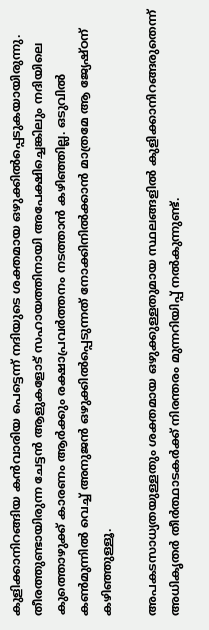കുളിക്കാനിറങ്ങിയ കൻവാരിയ പെട്ടെന്ന് നദിയുടെ ശക്തമായ ഒഴുക്കിൽപ്പെടുകയായിരുന്നു. തീരത്തുണ്ടായിരുന്ന ചേട്ടൻ ആളുകളോട് സഹായത്തിനായി അപേക്ഷിച്ചെങ്കിലും നദിയിലെ കുത്തൊഴുക്ക് കാരണം ആർക്കും രക്ഷാപ്രവർത്തനം നടത്താൻ കഴിഞ്ഞില്ല. ഒടുവിൽ കൺമുന്നിൽ വെച്ച് അനുജൻ ഒഴുക്കിൽപ്പെടുന്നത് നോക്കിനിൽക്കാൻ മാത്രമേ ആ ജ്യേഷ്ഠന് കഴിഞ്ഞുള്ളൂ.

അപകടസാധ്യതയുള്ളതും ശക്തമായ ഒഴുക്കുള്ളതുമായ സ്ഥലങ്ങളിൽ കുളിക്കാനിറങ്ങരുതെന്ന് അധികൃതർ തീർത്ഥാടകർക്ക് നിരന്തരം മുന്നറിയിപ്പ് നൽകുന്നുണ്ട്.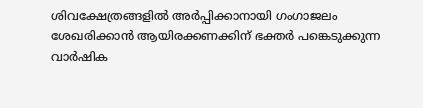ശിവക്ഷേത്രങ്ങളിൽ അർപ്പിക്കാനായി ഗംഗാജലം ശേഖരിക്കാൻ ആയിരക്കണക്കിന് ഭക്തർ പങ്കെടുക്കുന്ന വാർഷിക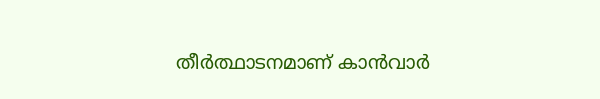തീർത്ഥാടനമാണ് കാൻവാർ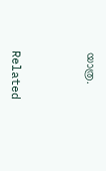യാത്ര.



Related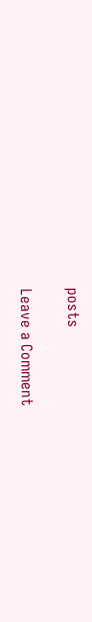posts

Leave a Comment